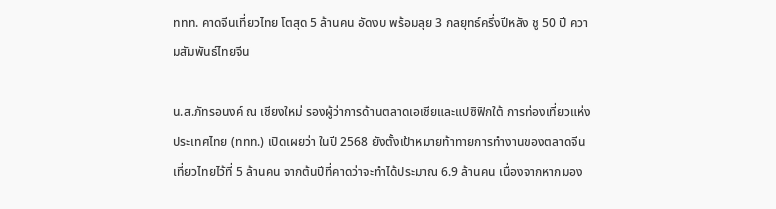ททท. คาดจีนเที่ยวไทย โตสุด 5 ล้านคน อัดงบ พร้อมลุย 3 กลยุทธ์ครึ่งปีหลัง ชู 50 ปี ความสัมพันธ์ไทยจีน

น.ส.ภัทรอนงค์ ณ เชียงใหม่ รองผู้ว่าการด้านตลาดเอเชียและแปซิฟิกใต้ การท่องเที่ยวแห่งประเทศไทย (ททท.) เปิดเผยว่า ในปี 2568 ยังตั้งเป้าหมายท้าทายการทำงานของตลาดจีนเที่ยวไทยไว้ที่ 5 ล้านคน จากต้นปีที่คาดว่าจะทำได้ประมาณ 6.9 ล้านคน เนื่องจากหากมอง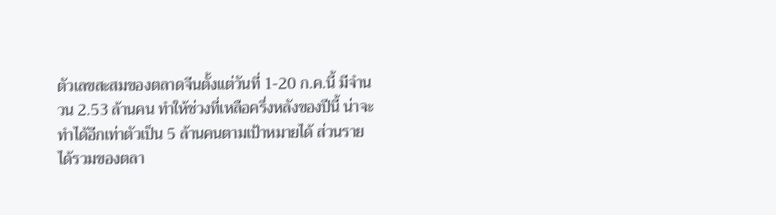ตัวเลขสะสมของตลาดจีนตั้งแต่วันที่ 1-20 ก.ค.นี้ มีจำนวน 2.53 ล้านคน ทำให้ช่วงที่เหลือครึ่งหลังของปีนี้ น่าจะทำได้อีกเท่าตัวเป็น 5 ล้านคนตามเป้าหมายได้ ส่วนรายได้รวมของตลา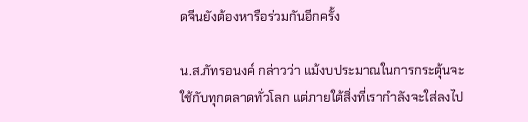ดจีนยังต้องหารือร่วมกันอีกครั้ง

น.ส.ภัทรอนงค์ กล่าวว่า แม้งบประมาณในการกระตุ้นจะใช้กับทุกตลาดทั่วโลก แต่ภายใต้สิ่งที่เรากำลังจะใส่ลงไป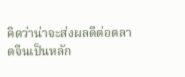คิดว่าน่าจะส่งผลดีต่อตลาดจีนเป็นหลัก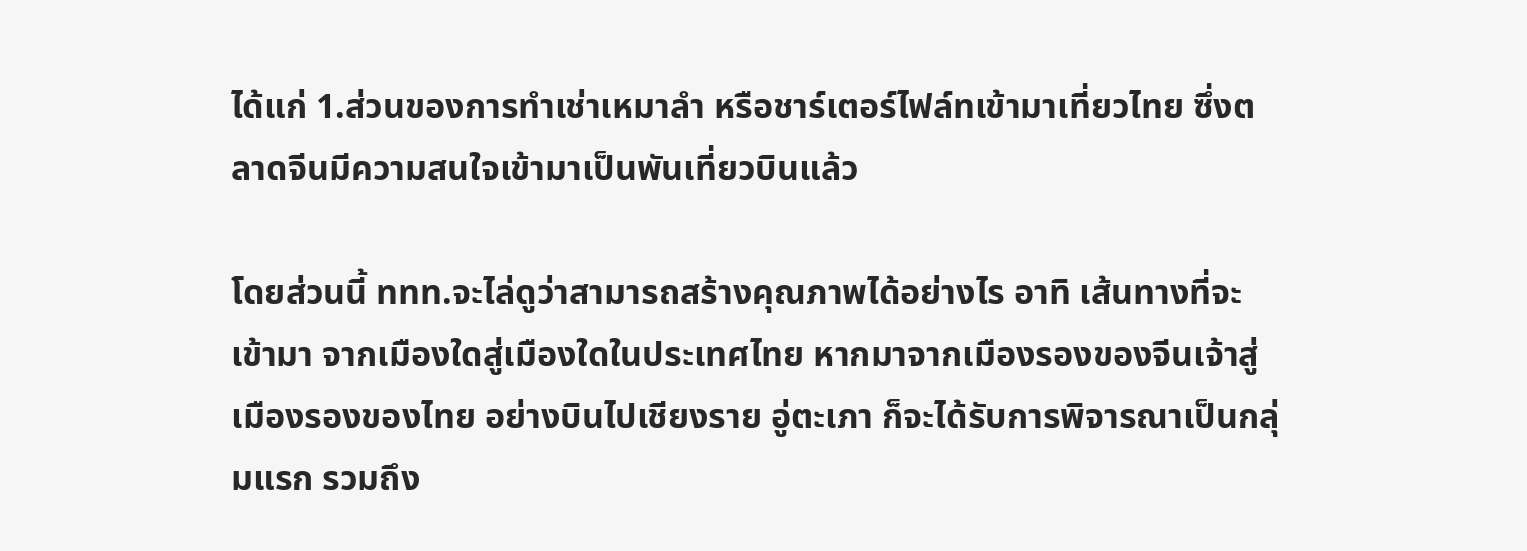ได้แก่ 1.ส่วนของการทำเช่าเหมาลำ หรือชาร์เตอร์ไฟล์ทเข้ามาเที่ยวไทย ซึ่งตลาดจีนมีความสนใจเข้ามาเป็นพันเที่ยวบินแล้ว

โดยส่วนนี้ ททท.จะไล่ดูว่าสามารถสร้างคุณภาพได้อย่างไร อาทิ เส้นทางที่จะเข้ามา จากเมืองใดสู่เมืองใดในประเทศไทย หากมาจากเมืองรองของจีนเจ้าสู่เมืองรองของไทย อย่างบินไปเชียงราย อู่ตะเภา ก็จะได้รับการพิจารณาเป็นกลุ่มแรก รวมถึง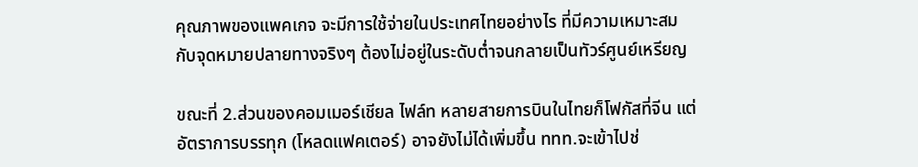คุณภาพของแพคเกจ จะมีการใช้จ่ายในประเทศไทยอย่างไร ที่มีความเหมาะสมกับจุดหมายปลายทางจริงๆ ต้องไม่อยู่ในระดับต่ำจนกลายเป็นทัวร์ศูนย์เหรียญ

ขณะที่ 2.ส่วนของคอมเมอร์เชียล ไฟล์ท หลายสายการบินในไทยก็โฟกัสที่จีน แต่อัตราการบรรทุก (โหลดแฟคเตอร์) อาจยังไม่ได้เพิ่มขึ้น ททท.จะเข้าไปช่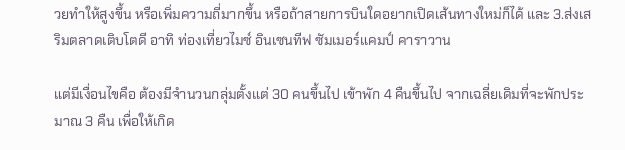วยทำให้สูงขึ้น หรือเพิ่มความถี่มากขึ้น หรือถ้าสายการบินใดอยากเปิดเส้นทางใหม่ก็ได้ และ 3.ส่งเสริมตลาดเติบโตดี อาทิ ท่องเที่ยวไมซ์ อินเซนทีฟ ซัมเมอร์แคมป์ คาราวาน

แต่มีเงื่อนไขคือ ต้องมีจำนวนกลุ่มตั้งแต่ 30 คนขึ้นไป เข้าพัก 4 คืนขึ้นไป จากเฉลี่ยเดิมที่จะพักประมาณ 3 คืน เพื่อให้เกิด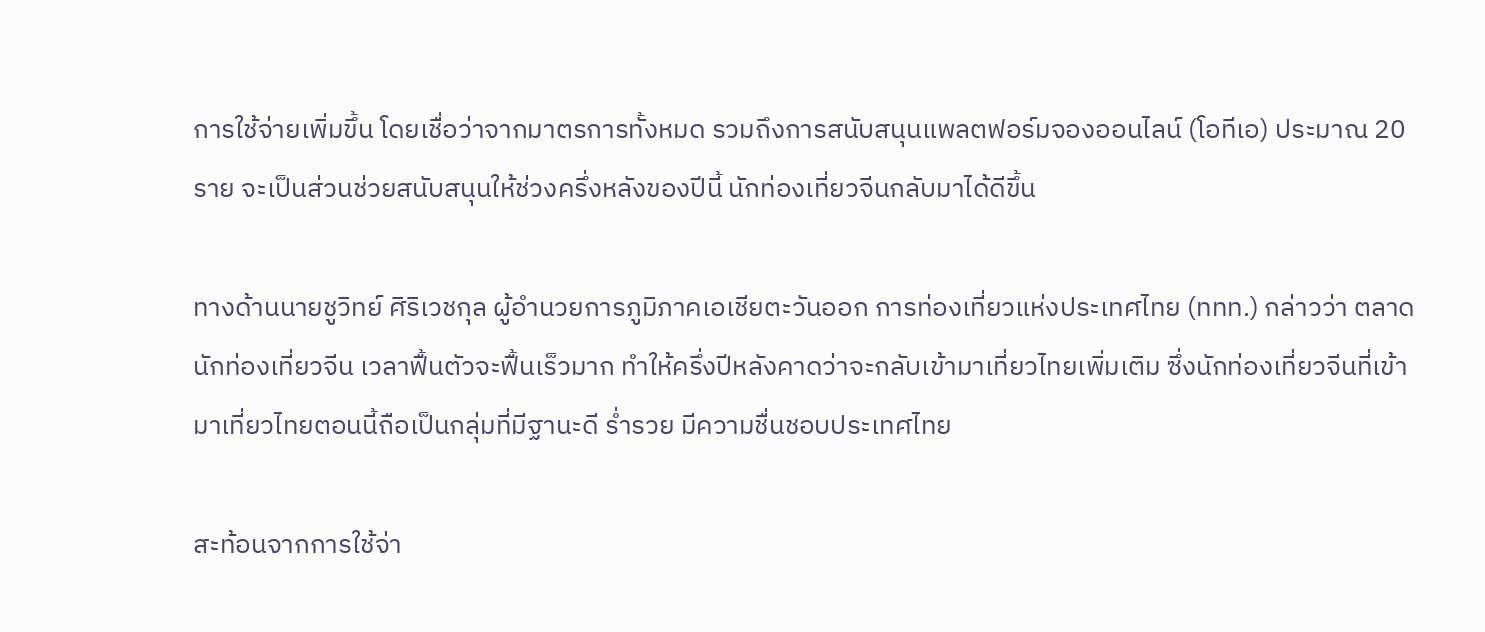การใช้จ่ายเพิ่มขึ้น โดยเชื่อว่าจากมาตรการทั้งหมด รวมถึงการสนับสนุนแพลตฟอร์มจองออนไลน์ (โอทีเอ) ประมาณ 20 ราย จะเป็นส่วนช่วยสนับสนุนให้ช่วงครึ่งหลังของปีนี้ นักท่องเที่ยวจีนกลับมาได้ดีขึ้น

ทางด้านนายชูวิทย์ ศิริเวชกุล ผู้อำนวยการภูมิภาคเอเชียตะวันออก การท่องเที่ยวแห่งประเทศไทย (ททท.) กล่าวว่า ตลาดนักท่องเที่ยวจีน เวลาฟื้นตัวจะฟื้นเร็วมาก ทำให้ครึ่งปีหลังคาดว่าจะกลับเข้ามาเที่ยวไทยเพิ่มเติม ซึ่งนักท่องเที่ยวจีนที่เข้ามาเที่ยวไทยตอนนี้ถือเป็นกลุ่มที่มีฐานะดี ร่ำรวย มีความชื่นชอบประเทศไทย

สะท้อนจากการใช้จ่า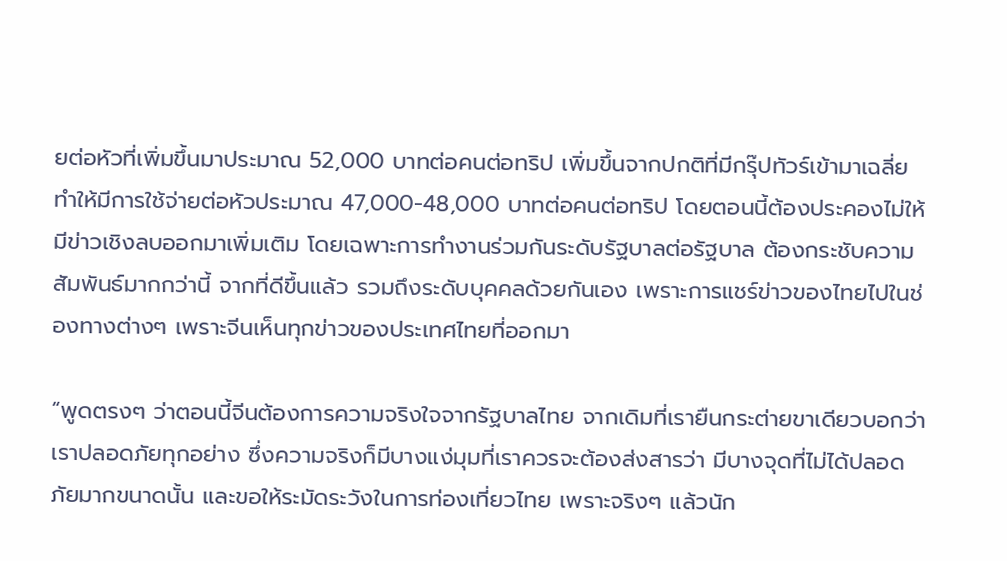ยต่อหัวที่เพิ่มขึ้นมาประมาณ 52,000 บาทต่อคนต่อทริป เพิ่มขึ้นจากปกติที่มีกรุ๊ปทัวร์เข้ามาเฉลี่ย ทำให้มีการใช้จ่ายต่อหัวประมาณ 47,000-48,000 บาทต่อคนต่อทริป โดยตอนนี้ต้องประคองไม่ให้มีข่าวเชิงลบออกมาเพิ่มเติม โดยเฉพาะการทำงานร่วมกันระดับรัฐบาลต่อรัฐบาล ต้องกระชับความสัมพันธ์มากกว่านี้ จากที่ดีขึ้นแล้ว รวมถึงระดับบุคคลด้วยกันเอง เพราะการแชร์ข่าวของไทยไปในช่องทางต่างๆ เพราะจีนเห็นทุกข่าวของประเทศไทยที่ออกมา

“พูดตรงๆ ว่าตอนนี้จีนต้องการความจริงใจจากรัฐบาลไทย จากเดิมที่เรายืนกระต่ายขาเดียวบอกว่าเราปลอดภัยทุกอย่าง ซึ่งความจริงก็มีบางแง่มุมที่เราควรจะต้องส่งสารว่า มีบางจุดที่ไม่ได้ปลอดภัยมากขนาดนั้น และขอให้ระมัดระวังในการท่องเที่ยวไทย เพราะจริงๆ แล้วนัก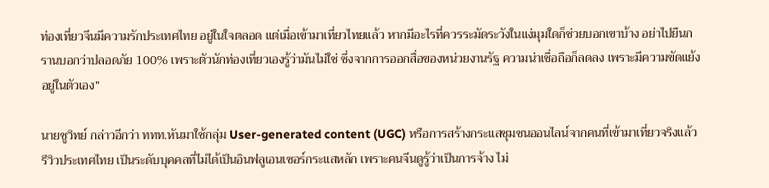ท่องเที่ยวจีนมีความรักประเทศไทย อยู่ในใจตลอด แต่เมื่อเข้ามาเที่ยวไทยแล้ว หากมีอะไรที่ควรระมัดระวังในแง่มุมใดก็ช่วยบอกเขาบ้าง อย่าไปยืนกรานบอกว่าปลอดภัย 100% เพราะตัวนักท่องเที่ยวเองรู้ว่ามันไม่ใช่ ซึ่งจากการออกสื่อของหน่วยงานรัฐ ความน่าเชื่อถือก็ลดลง เพราะมีความขัดแย้งอยู่ในตัวเอง”

นายชูวิทย์ กล่าวอีกว่า ททท.หันมาใช้กลุ่ม User-generated content (UGC) หรือการสร้างกระแสชุมชนออนไลน์จากคนที่เข้ามาเที่ยวจริงแล้วรีวิวประเทศไทย เป็นระดับบุคคลที่ไม่ได้เป็นอินฟลูเอนเซอร์กระแสหลัก เพราะคนจีนดูรู้ว่าเป็นการจ้าง ไม่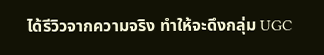ได้รีวิวจากความจริง ทำให้จะดึงกลุ่ม UGC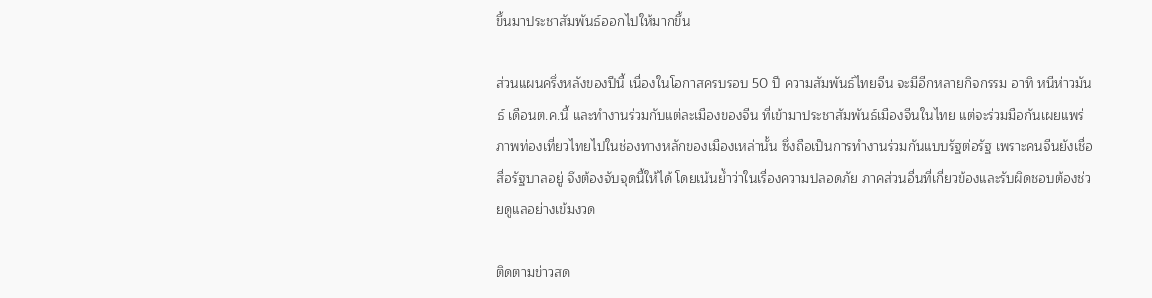ขึ้นมาประชาสัมพันธ์ออกไปให้มากขึ้น

ส่วนแผนครึ่งหลังของปีนี้ เนื่องในโอกาสครบรอบ 50 ปี ความสัมพันธ์ไทยจีน จะมีอีกหลายกิจกรรม อาทิ หนีห่าวมันธ์ เดือนต.ค.นี้ และทำงานร่วมกับแต่ละเมืองของจีน ที่เข้ามาประชาสัมพันธ์เมืองจีนในไทย แต่จะร่วมมือกันเผยแพร่ภาพท่องเที่ยวไทยไปในช่องทางหลักของเมืองเหล่านั้น ซึ่งถือเป็นการทำงานร่วมกันแบบรัฐต่อรัฐ เพราะคนจีนยังเชื่อสื่อรัฐบาลอยู่ จึงต้องจับจุดนี้ให้ได้ โดยเน้นย้ำว่าในเรื่องความปลอดภัย ภาคส่วนอื่นที่เกี่ยวข้องและรับผิดชอบต้องช่วยดูแลอย่างเข้มงวด

ติดตามข่าวสด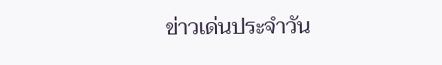ข่าวเด่นประจำวัน